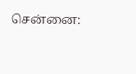சென்னை: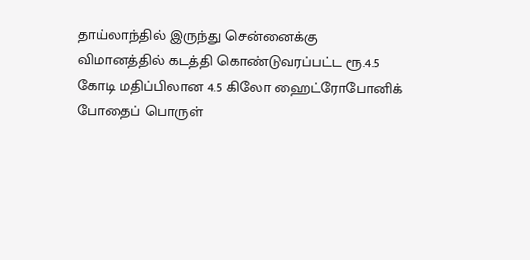தாய்லாந்தில் இருந்து சென்னைக்கு விமானத்தில் கடத்தி கொண்டுவரப்பட்ட ரூ.4.5 கோடி மதிப்பிலான 4.5 கிலோ ஹைட்ரோபோனிக் போதைப் பொருள்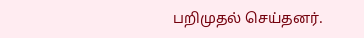பறிமுதல் செய்தனர்.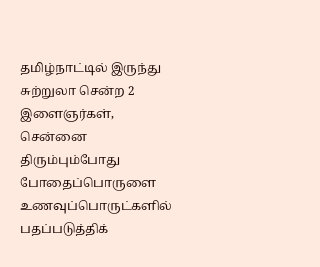தமிழ்நாட்டில் இருந்து சுற்றுலா சென்ற 2 இளைஞர்கள், சென்னை திரும்பும்போது போதைப்பொருளை உணவுப்பொருட்களில் பதப்படுத்திக்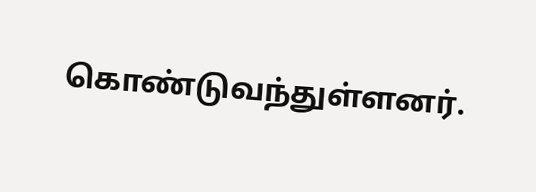கொண்டுவந்துள்ளனர்.